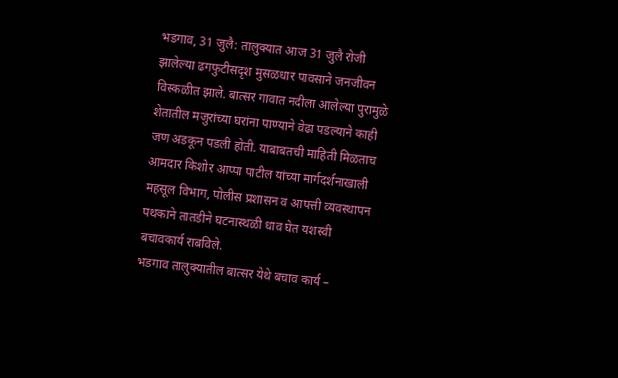भडगाव, 31 जुलै: तालुक्यात आज 31 जुलै रोजी झालेल्या ढगफुटीसदृश मुसळधार पावसाने जनजीवन विस्कळीत झाले. बात्सर गावात नदीला आलेल्या पुरामुळे शेतातील मजुरांच्या घरांना पाण्याने वेढा पडल्याने काही जण अडकून पडली होती. याबाबतची माहिती मिळताच आमदार किशोर आप्पा पाटील यांच्या मार्गदर्शनाखाली महसूल विभाग, पोलीस प्रशासन व आपत्ती व्यवस्थापन पथकाने तातडीने घटनास्थळी धाव घेत यशस्वी बचावकार्य राबविले.
भडगाव तालुक्यातील बात्सर येथे बचाव कार्य –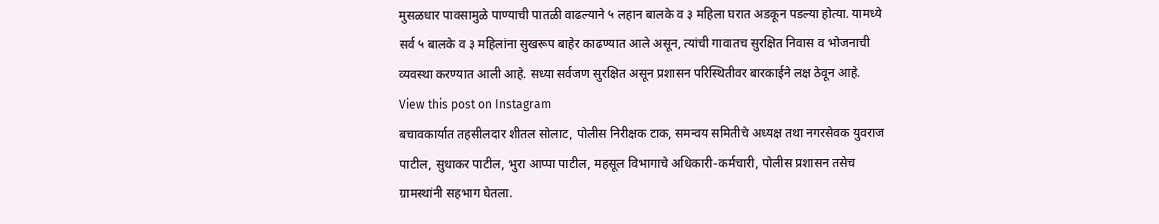मुसळधार पावसामुळे पाण्याची पातळी वाढल्याने ५ लहान बालके व ३ महिला घरात अडकून पडल्या होत्या. यामध्ये सर्व ५ बालके व ३ महिलांना सुखरूप बाहेर काढण्यात आले असून, त्यांची गावातच सुरक्षित निवास व भोजनाची व्यवस्था करण्यात आली आहे. सध्या सर्वजण सुरक्षित असून प्रशासन परिस्थितीवर बारकाईने लक्ष ठेवून आहे.
View this post on Instagram
बचावकार्यात तहसीलदार शीतल सोलाट, पोलीस निरीक्षक टाक, समन्वय समितीचे अध्यक्ष तथा नगरसेवक युवराज पाटील, सुधाकर पाटील, भुरा आप्पा पाटील, महसूल विभागाचे अधिकारी-कर्मचारी, पोलीस प्रशासन तसेच ग्रामस्थांनी सहभाग घेतला.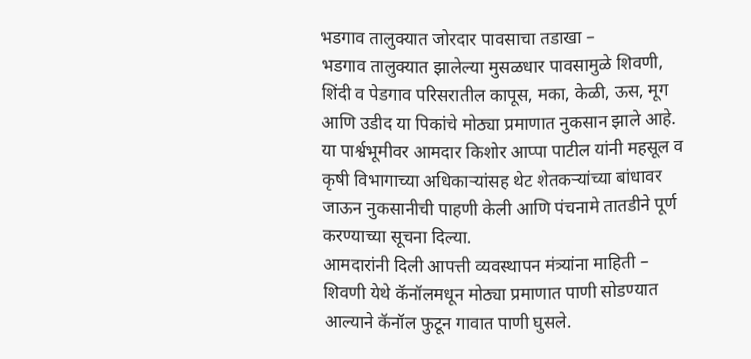भडगाव तालुक्यात जोरदार पावसाचा तडाखा –
भडगाव तालुक्यात झालेल्या मुसळधार पावसामुळे शिवणी, शिंदी व पेडगाव परिसरातील कापूस, मका, केळी, ऊस, मूग आणि उडीद या पिकांचे मोठ्या प्रमाणात नुकसान झाले आहे. या पार्श्वभूमीवर आमदार किशोर आप्पा पाटील यांनी महसूल व कृषी विभागाच्या अधिकाऱ्यांसह थेट शेतकऱ्यांच्या बांधावर जाऊन नुकसानीची पाहणी केली आणि पंचनामे तातडीने पूर्ण करण्याच्या सूचना दिल्या.
आमदारांनी दिली आपत्ती व्यवस्थापन मंत्र्यांना माहिती –
शिवणी येथे कॅनॉलमधून मोठ्या प्रमाणात पाणी सोडण्यात आल्याने कॅनॉल फुटून गावात पाणी घुसले.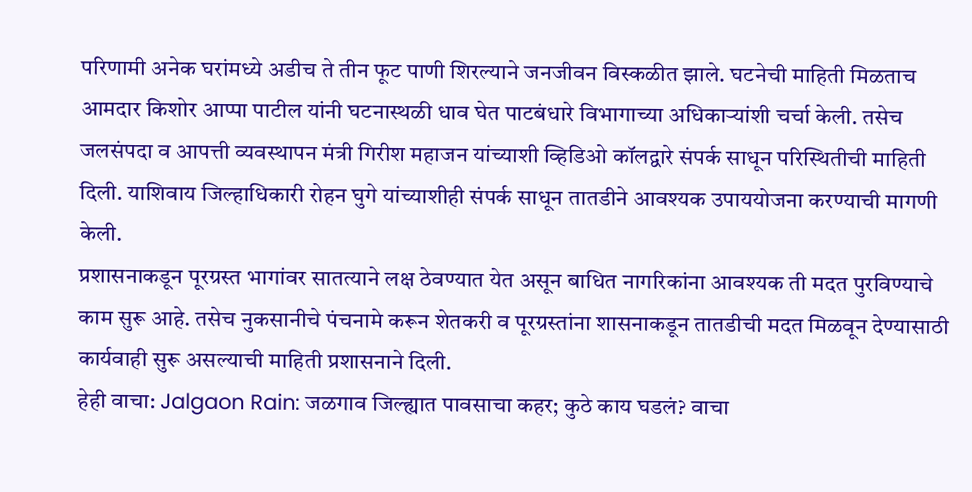परिणामी अनेक घरांमध्ये अडीच ते तीन फूट पाणी शिरल्याने जनजीवन विस्कळीत झाले. घटनेची माहिती मिळताच आमदार किशोर आप्पा पाटील यांनी घटनास्थळी धाव घेत पाटबंधारे विभागाच्या अधिकाऱ्यांशी चर्चा केली. तसेच जलसंपदा व आपत्ती व्यवस्थापन मंत्री गिरीश महाजन यांच्याशी व्हिडिओ कॉलद्वारे संपर्क साधून परिस्थितीची माहिती दिली. याशिवाय जिल्हाधिकारी रोहन घुगे यांच्याशीही संपर्क साधून तातडीने आवश्यक उपाययोजना करण्याची मागणी केली.
प्रशासनाकडून पूरग्रस्त भागांवर सातत्याने लक्ष ठेवण्यात येत असून बाधित नागरिकांना आवश्यक ती मदत पुरविण्याचे काम सुरू आहे. तसेच नुकसानीचे पंचनामे करून शेतकरी व पूरग्रस्तांना शासनाकडून तातडीची मदत मिळवून देण्यासाठी कार्यवाही सुरू असल्याची माहिती प्रशासनाने दिली.
हेही वाचा: Jalgaon Rain: जळगाव जिल्ह्यात पावसाचा कहर; कुठे काय घडलं? वाचा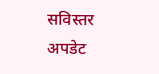सविस्तर अपडेट